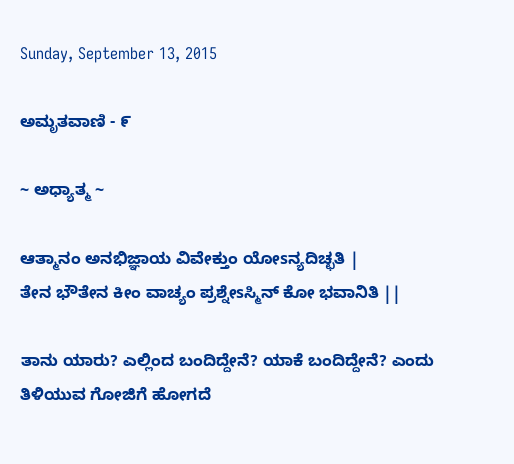Sunday, September 13, 2015

ಅಮೃತವಾಣಿ - ೯

~ ಅಧ್ಯಾತ್ಮ ~

ಆತ್ಮಾನಂ ಅನಭಿಜ್ಞಾಯ ವಿವೇಕ್ತುಂ ಯೋsನ್ಯದಿಚ್ಛತಿ |
ತೇನ ಭೌತೇನ ಕೀಂ ವಾಚ್ಯಂ ಪ್ರಶ್ನೇsಸ್ಮಿನ್ ಕೋ ಭವಾನಿತಿ ||

ತಾನು ಯಾರು? ಎಲ್ಲಿಂದ ಬಂದಿದ್ದೇನೆ? ಯಾಕೆ ಬಂದಿದ್ದೇನೆ? ಎಂದು ತಿಳಿಯುವ ಗೋಜಿಗೆ ಹೋಗದೆ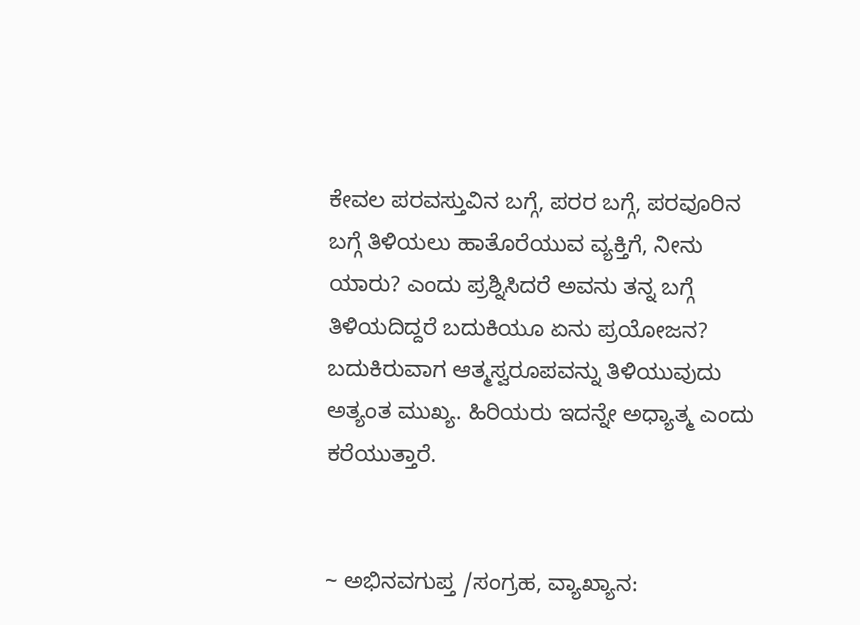ಕೇವಲ ಪರವಸ್ತುವಿನ ಬಗ್ಗೆ, ಪರರ ಬಗ್ಗೆ, ಪರವೂರಿನ ಬಗ್ಗೆ ತಿಳಿಯಲು ಹಾತೊರೆಯುವ ವ್ಯಕ್ತಿಗೆ, ನೀನು ಯಾರು? ಎಂದು ಪ್ರಶ್ನಿಸಿದರೆ ಅವನು ತನ್ನ ಬಗ್ಗೆ ತಿಳಿಯದಿದ್ದರೆ ಬದುಕಿಯೂ ಏನು ಪ್ರಯೋಜನ? ಬದುಕಿರುವಾಗ ಆತ್ಮಸ್ವರೂಪವನ್ನು ತಿಳಿಯುವುದು ಅತ್ಯಂತ ಮುಖ್ಯ. ಹಿರಿಯರು ಇದನ್ನೇ ಅಧ್ಯಾತ್ಮ ಎಂದು ಕರೆಯುತ್ತಾರೆ.


~ ಅಭಿನವಗುಪ್ತ /ಸಂಗ್ರಹ, ವ್ಯಾಖ್ಯಾನ: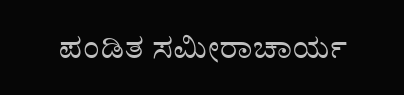ಪಂಡಿತ ಸಮೀರಾಚಾರ್ಯ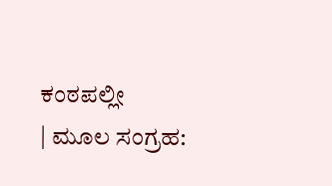ಕಂಠಪಲ್ಲೀ
| ಮೂಲ ಸಂಗ್ರಹ: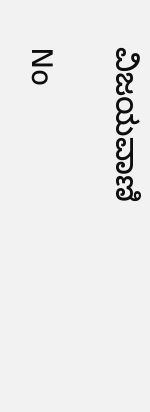ವಿಜಯವಾಣಿ

No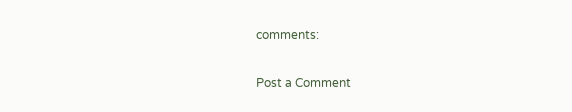comments:

Post a Comment